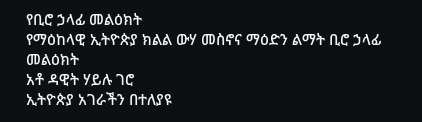የቢሮ ኃላፊ መልዕክት
የማዕከላዊ ኢትዮጵያ ክልል ውሃ መስኖና ማዕድን ልማት ቢሮ ኃላፊ መልዕክት
አቶ ዳዊት ሃይሉ ገሮ
ኢትዮጵያ አገራችን በተለያዩ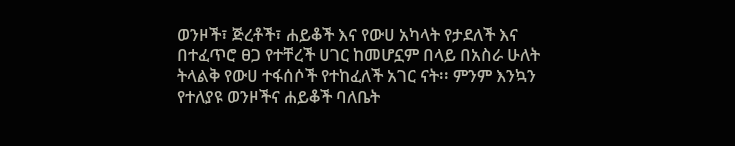ወንዞች፣ ጅረቶች፣ ሐይቆች እና የውሀ አካላት የታደለች እና በተፈጥሮ ፀጋ የተቸረች ሀገር ከመሆኗም በላይ በአስራ ሁለት ትላልቅ የውሀ ተፋሰሶች የተከፈለች አገር ናት፡፡ ምንም እንኳን የተለያዩ ወንዞችና ሐይቆች ባለቤት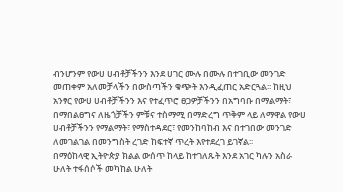ብንሆንም የውሀ ሀብቶቻችንን እንደ ሀገር ሙሉ በሙሉ በተገቢው መንገድ መጠቀም አለመቻላችን በውስጣችን ቁጭት እንዲፈጠር አድርጓል፡፡ ከዚህ አንፃር የውሀ ሀብቶቻችንን እና የተፈጥሮ ፀጋዎቻችንን በአግባቡ በማልማት፣ በማበልፀግና ለዜጎቻችን ምቹና ተስማሚ በማድረግ ጥቅም ላይ ለማዋል የውሀ ሀብቶቻችንን የማልማት፣ የማስተዳደር፣ የመንከባከብ እና በተገበው መንገድ ለመገልገል በመንግስት ረገድ ከፍተኛ ጥረት እየተደረገ ይገኛል፡፡
በማዕከላዊ ኢትዮጵያ ክልል ውሰጥ ከላይ ከተገለጹት እንደ አገር ካሉን አስራ ሁለት ተፋሰሶች መካከል ሁለት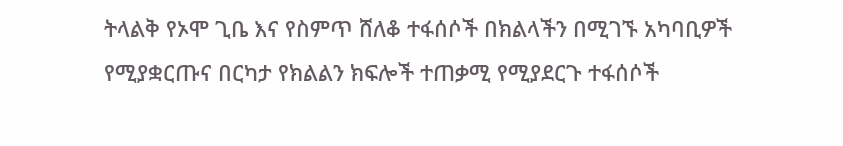ትላልቅ የኦሞ ጊቤ እና የስምጥ ሸለቆ ተፋሰሶች በክልላችን በሚገኙ አካባቢዎች የሚያቋርጡና በርካታ የክልልን ክፍሎች ተጠቃሚ የሚያደርጉ ተፋሰሶች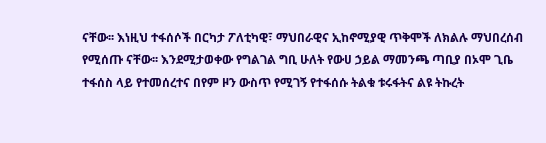ናቸው፡፡ እነዚህ ተፋሰሶች በርካታ ፖለቲካዊ፣ ማህበራዊና ኢከኖሚያዊ ጥቅሞች ለክልሉ ማህበረሰብ የሚሰጡ ናቸው፡፡ እንደሚታወቀው የግልገል ግቢ ሁለት የውሀ ኃይል ማመንጫ ጣቢያ በኦሞ ጊቤ ተፋሰስ ላይ የተመሰረተና በየም ዞን ውስጥ የሚገኝ የተፋሰሱ ትልቁ ቱሩፋትና ልዩ ትኩረት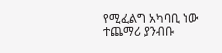የሚፈልግ አካባቢ ነው ተጨማሪ ያንብቡ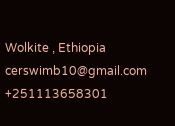Wolkite , Ethiopia
cerswimb10@gmail.com
+251113658301